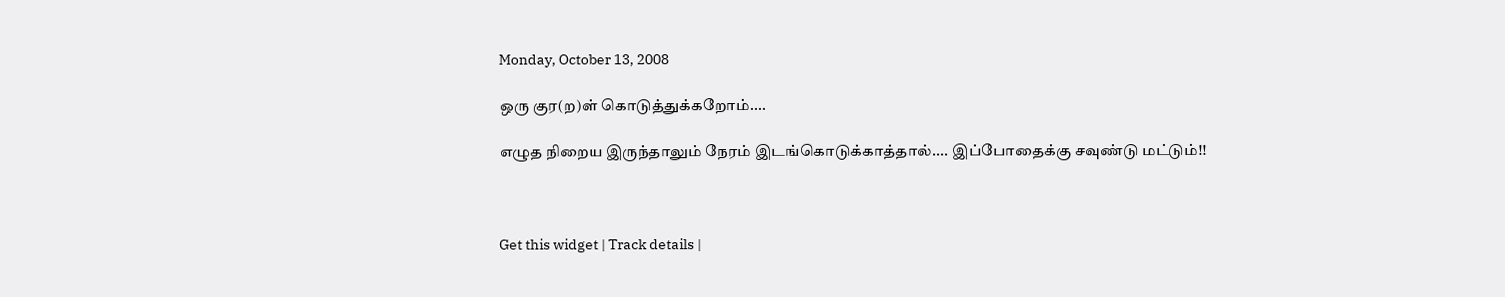Monday, October 13, 2008

ஒரு குர(ற)ள் கொடுத்துக்கறோம்....

எழுத நிறைய இருந்தாலும் நேரம் இடங்கொடுக்காத்தால்.... இப்போதைக்கு சவுண்டு மட்டும்!!



Get this widget | Track details |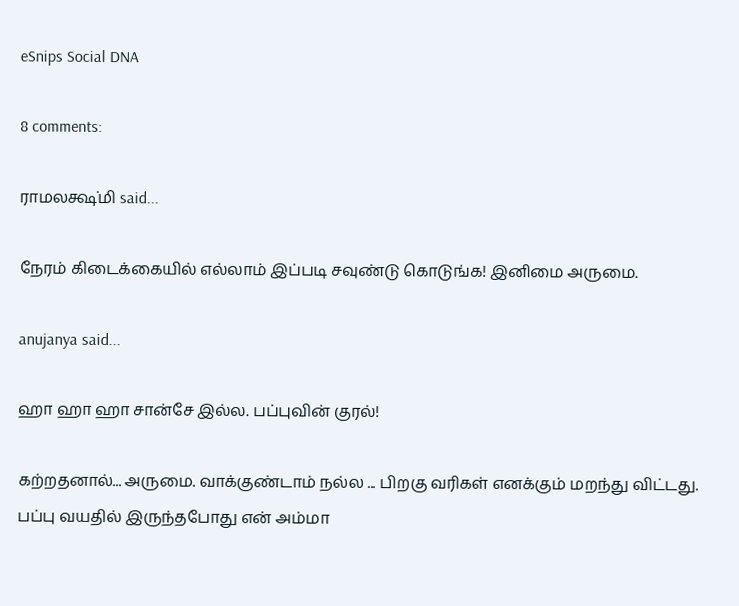eSnips Social DNA

8 comments:

ராமலக்ஷ்மி said...

நேரம் கிடைக்கையில் எல்லாம் இப்படி சவுண்டு கொடுங்க! இனிமை அருமை.

anujanya said...

ஹா ஹா ஹா சான்சே இல்ல. பப்புவின் குரல்!

கற்றதனால்... அருமை. வாக்குண்டாம் நல்ல ... பிறகு வரிகள் எனக்கும் மறந்து விட்டது. பப்பு வயதில் இருந்தபோது என் அம்மா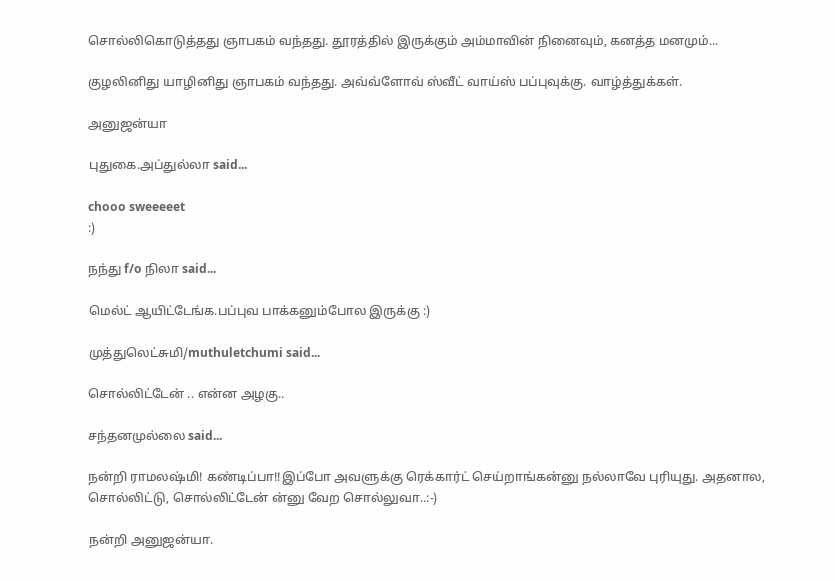சொல்லிகொடுத்தது ஞாபகம் வந்தது. தூரத்தில் இருக்கும் அம்மாவின் நினைவும், கனத்த மனமும்...

குழலினிது யாழினிது ஞாபகம் வந்தது. அவ்வ்ளோவ் ஸ்வீட் வாய்ஸ் பப்புவுக்கு. வாழ்த்துக்கள்.

அனுஜன்யா

புதுகை.அப்துல்லா said...

chooo sweeeeet
:)

நந்து f/o நிலா said...

மெல்ட் ஆயிட்டேங்க.பப்புவ பாக்கனும்போல இருக்கு :)

முத்துலெட்சுமி/muthuletchumi said...

சொல்லிட்டேன் .. என்ன அழகு..

சந்தனமுல்லை said...

நன்றி ராமலஷ்மி! கண்டிப்பா!!இப்போ அவளுக்கு ரெக்கார்ட் செய்றாங்கன்னு நல்லாவே புரியுது. அதனால, சொல்லிட்டு, சொல்லிட்டேன் ன்னு வேற சொல்லுவா..:-)

நன்றி அனுஜன்யா.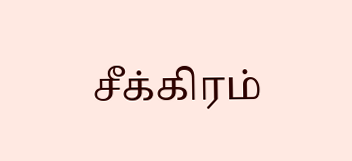சீக்கிரம்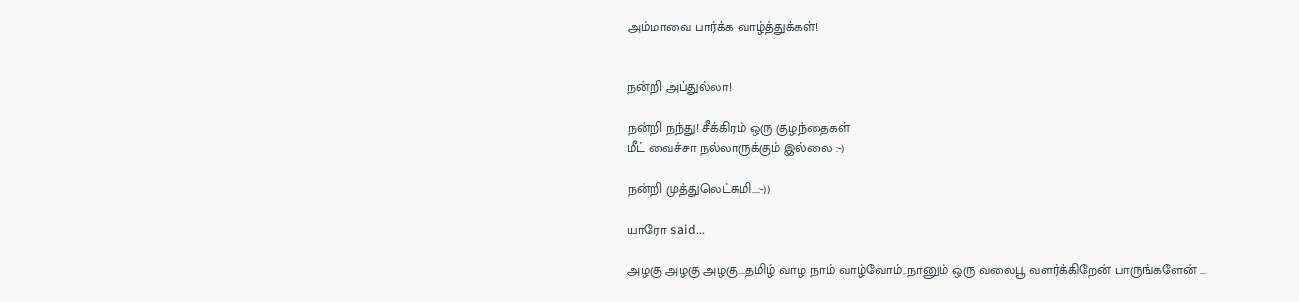அம்மாவை பார்க்க வாழ்த்துக்கள்!


நன்றி அப்துல்லா!

நன்றி நந்து! சீக்கிரம் ஒரு குழந்தைகள்
மீட் வைச்சா நல்லாருக்கும் இல்லை :-)

நன்றி முத்துலெட்சுமி...:-))

யாரோ said...

அழகு அழகு அழகு...தமிழ் வாழ நாம் வாழ்வோம்..நானும் ஒரு வலைபூ வளர்க்கிறேன் பாருங்களேன் ...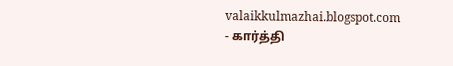valaikkulmazhai.blogspot.com
- கார்த்தி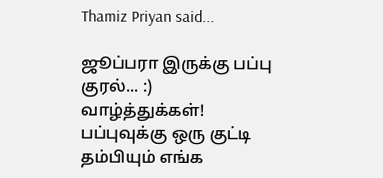Thamiz Priyan said...

ஜூப்பரா இருக்கு பப்பு குரல்... :)
வாழ்த்துக்கள்!
பப்புவுக்கு ஒரு குட்டி தம்பியும் எங்க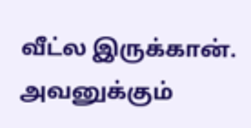வீட்ல இருக்கான். அவனுக்கும்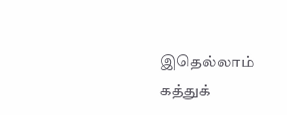இதெல்லாம் கத்துக்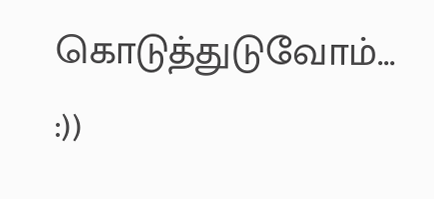கொடுத்துடுவோம்... :))